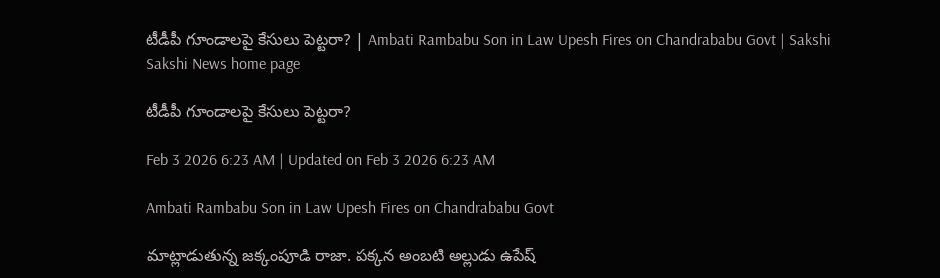టీడీపీ గూండాలపై కేసులు పెట్టరా? | Ambati Rambabu Son in Law Upesh Fires on Chandrababu Govt | Sakshi
Sakshi News home page

టీడీపీ గూండాలపై కేసులు పెట్టరా?

Feb 3 2026 6:23 AM | Updated on Feb 3 2026 6:23 AM

Ambati Rambabu Son in Law Upesh Fires on Chandrababu Govt

మాట్లాడుతున్న జక్కంపూడి రాజా. పక్కన అంబటి అల్లుడు ఉపేష్‌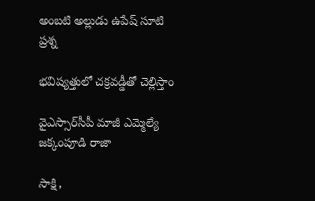అంబటి అల్లుడు ఉపేష్‌ సూటి ప్రశ్న

భవిష్యత్తులో చక్రవడ్డీతో చెల్లిస్తాం

వైఎస్సార్‌సీపీ మాజీ ఎమ్మెల్యే జక్కంపూడి రాజా

సాక్షి,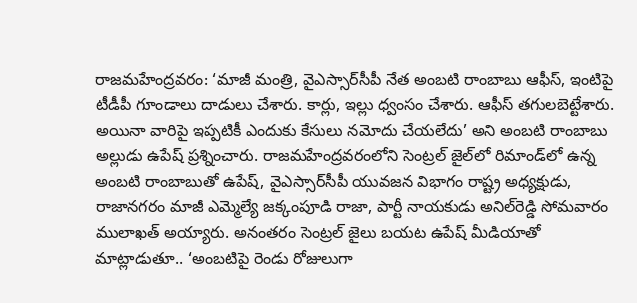రాజమహేంద్రవరం: ‘మాజీ మంత్రి, వైఎస్సార్‌సీపీ నేత అంబటి రాంబాబు ఆఫీస్, ఇంటిపై టీడీపీ గూండాలు దాడులు చేశారు. కార్లు, ఇల్లు ధ్వంసం చేశారు. ఆఫీస్‌ తగులబెట్టేశారు. అయినా వారిపై ఇప్పటికీ ఎందుకు కేసులు నమోదు చేయలేదు’ అని అంబటి రాంబాబు అల్లుడు ఉపేష్‌ ప్రశ్నించారు. రాజమహేంద్రవరంలోని సెంట్రల్‌ జైల్‌లో రిమాండ్‌లో ఉన్న అంబటి రాంబాబుతో ఉపేష్, వైఎస్సార్‌సీపీ యువజన విభాగం రాష్ట్ర అధ్యక్షుడు, రాజానగరం మాజీ ఎమ్మెల్యే జక్కంపూడి రాజా, పార్టీ నాయకుడు అనిల్‌రెడ్డి సోమవారం ములాఖత్‌ అయ్యారు. అనంతరం సెంట్రల్‌ జైలు బయట ఉపేష్‌ మీడియాతో మాట్లాడుతూ.. ‘అంబటిపై రెండు రోజులుగా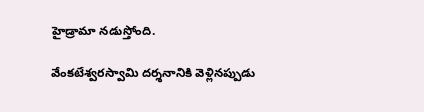హైడ్రామా నడుస్తోంది.

వేంకటేశ్వరస్వామి దర్శనానికి వెళ్లినప్పుడు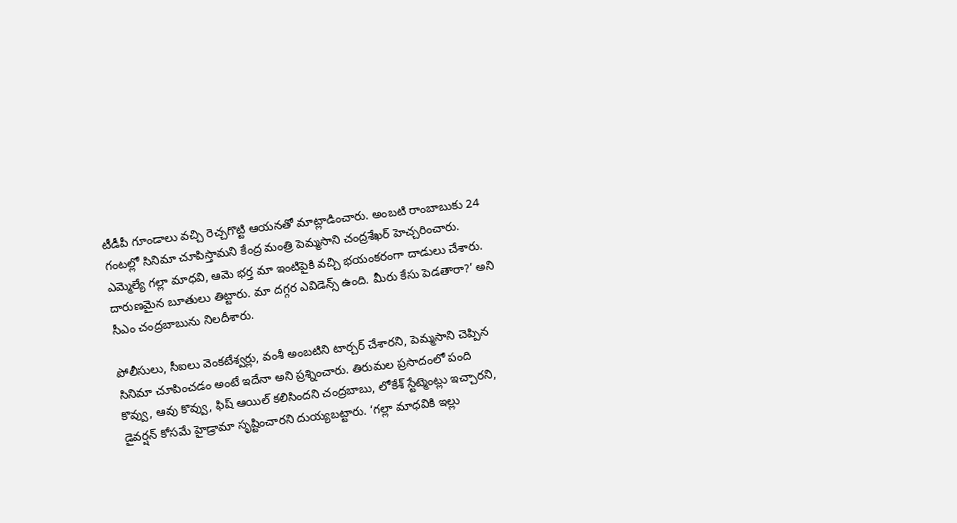టీడీపీ గూండాలు వచ్చి రెచ్చగొట్టి ఆయనతో మాట్లాడించారు. అంబటి రాంబాబుకు 24 గంటల్లో సినిమా చూపిస్తామని కేంద్ర మంత్రి పెమ్మసాని చంద్రశేఖర్‌ హెచ్చరించారు. ఎమ్మెల్యే గల్లా మాధవి, ఆమె భర్త మా ఇంటిపైకి వచ్చి భయంకరంగా దాడులు చేశారు. దారుణమైన బూతులు తిట్టారు. మా దగ్గర ఎవిడెన్స్‌ ఉంది. మీరు కేసు పెడతారా?’ అని సీఎం చంద్రబాబును నిలదీశారు.

పోలీసులు, సీఐలు వెంకటేశ్వర్లు, వంశీ అంబటిని టార్చర్‌ చేశారని, పెమ్మసాని చెప్పిన సినిమా చూపించడం అంటే ఇదేనా అని ప్రశ్నించారు. తిరుమల ప్రసాదంలో పంది కొవ్వు, ఆవు కొవ్వు, ఫిష్‌ ఆయిల్‌ కలిసిందని చంద్రబాబు, లోకేశ్‌ స్టేట్మెంట్లు ఇచ్చారని, డైవర్షన్‌ కోసమే హైడ్రామా సృష్టించారని దుయ్యబట్టారు. ‘గల్లా మాధవికి ఇల్లు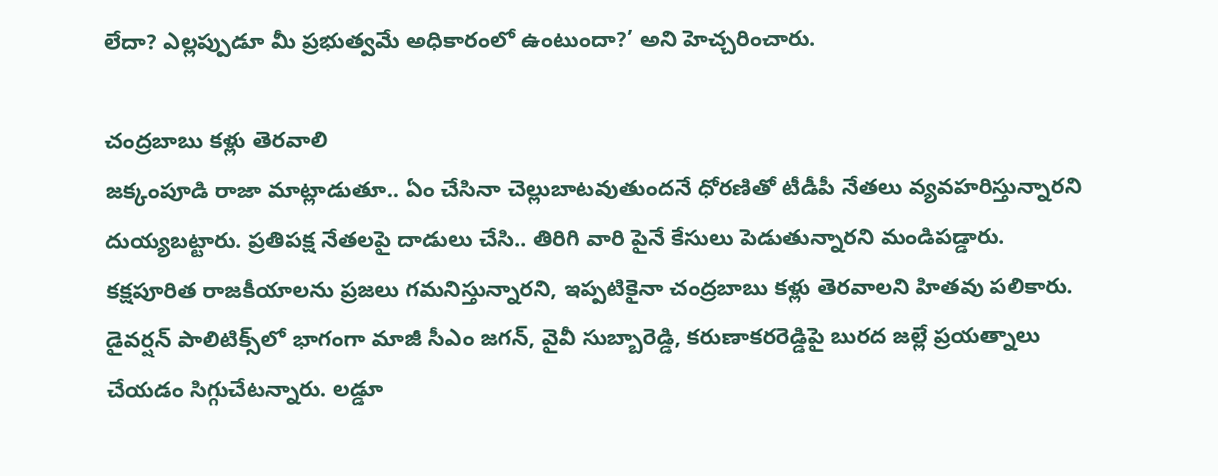లేదా? ఎల్లప్పుడూ మీ ప్రభుత్వమే అధికారంలో ఉంటుందా?’ అని హెచ్చరించారు.

చంద్రబాబు కళ్లు తెరవాలి
జక్కంపూడి రాజా మాట్లాడుతూ.. ఏం చేసినా చెల్లుబాటవుతుందనే ధోరణితో టీడీపీ నేతలు వ్యవహరిస్తున్నారని దుయ్యబట్టారు. ప్రతిపక్ష నేతలపై దాడులు చేసి.. తిరిగి వారి పైనే కేసులు పెడుతున్నారని మండిపడ్డారు. కక్షపూరిత రాజకీయాలను ప్రజలు గమనిస్తున్నారని, ఇప్పటికైనా చంద్రబాబు కళ్లు తెరవాలని హితవు పలికారు. డైవర్షన్‌ పాలిటిక్స్‌లో భాగంగా మాజీ సీఎం జగన్, వైవీ సుబ్బారెడ్డి, కరుణాకరరెడ్డిపై బురద జల్లే ప్రయత్నాలు చేయడం సిగ్గుచేటన్నారు. లడ్డూ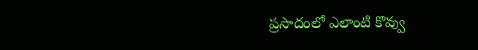ప్రసాదంలో ఎలాంటి కొవ్వు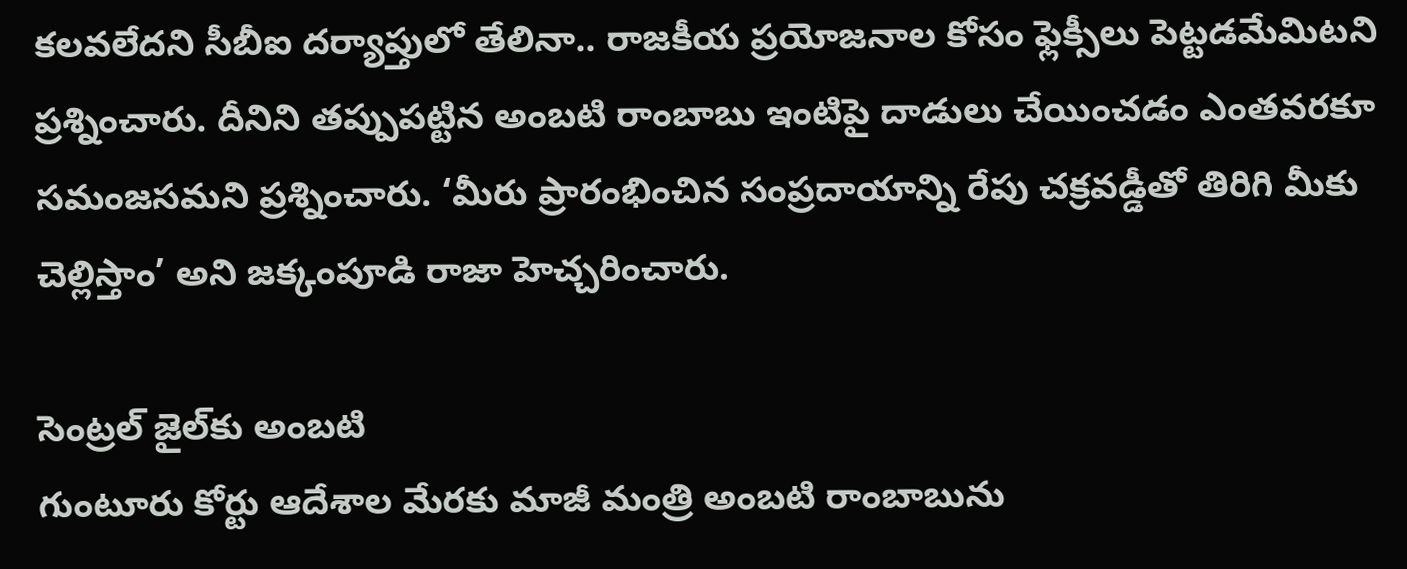కలవలేదని సీబీఐ దర్యాప్తులో తేలినా.. రాజకీయ ప్రయోజనాల కోసం ఫ్లెక్సీలు పెట్టడమేమిటని ప్రశ్నించారు. దీనిని తప్పుపట్టిన అంబటి రాంబాబు ఇంటిపై దాడులు చేయించడం ఎంతవరకూ సమంజసమని ప్రశ్నించారు. ‘మీరు ప్రారంభించిన సంప్రదాయాన్ని రేపు చక్రవడ్డీతో తిరిగి మీకు చెల్లిస్తాం’ అని జక్కంపూడి రాజా హెచ్చరించారు.

సెంట్రల్‌ జైల్‌కు అంబటి
గుంటూరు కోర్టు ఆదేశాల మేరకు మాజీ మంత్రి అంబటి రాంబాబును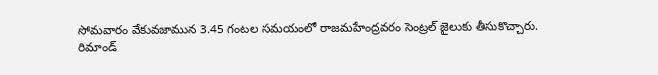సోమవారం వేకువజామున 3.45 గంటల సమయంలో రాజమహేంద్రవరం సెంట్రల్‌ జైలుకు తీసుకొచ్చారు. రిమాండ్‌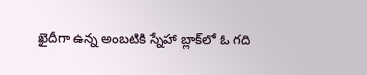ఖైదీగా ఉన్న అంబటికి స్నేహా బ్లాక్‌లో ఓ గది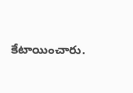కేటాయించారు.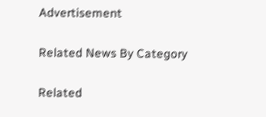Advertisement

Related News By Category

Related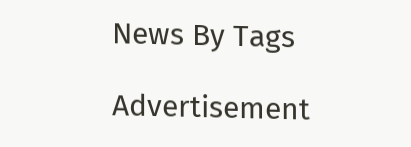News By Tags

Advertisement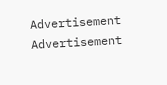Advertisement
Advertisement